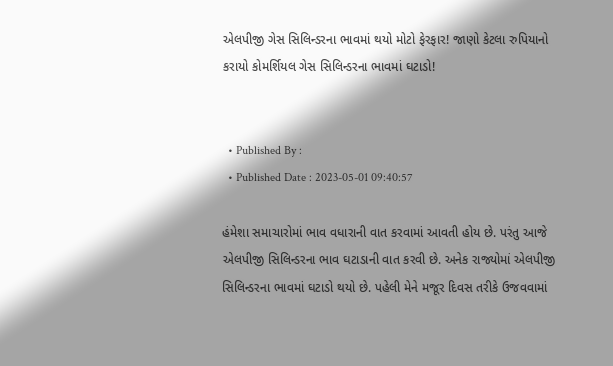એલપીજી ગેસ સિલિન્ડરના ભાવમાં થયો મોટો ફેરફાર! જાણો કેટલા રુપિયાનો કરાયો કોમર્શિયલ ગેસ સિલિન્ડરના ભાવમાં ઘટાડો!


  • Published By :
  • Published Date : 2023-05-01 09:40:57

હંમેશા સમાચારોમાં ભાવ વધારાની વાત કરવામાં આવતી હોય છે. પરંતુ આજે એલપીજી સિલિન્ડરના ભાવ ઘટાડાની વાત કરવી છે. અનેક રાજ્યોમાં એલપીજી સિલિન્ડરના ભાવમાં ઘટાડો થયો છે. પહેલી મેને મજૂર દિવસ તરીકે ઉજવવામાં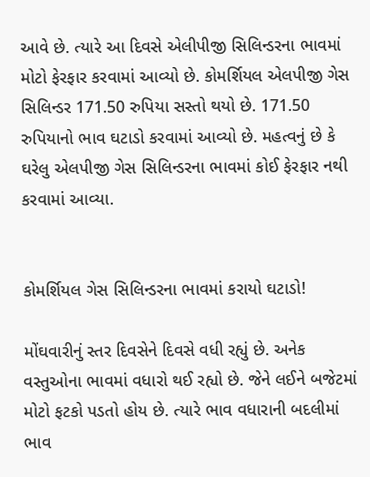આવે છે. ત્યારે આ દિવસે એલીપીજી સિલિન્ડરના ભાવમાં મોટો ફેરફાર કરવામાં આવ્યો છે. કોમર્શિયલ એલપીજી ગેસ સિલિન્ડર 171.50 રુપિયા સસ્તો થયો છે. 171.50 રુપિયાનો ભાવ ઘટાડો કરવામાં આવ્યો છે. મહત્વનું છે કે ઘરેલુ એલપીજી ગેસ સિલિન્ડરના ભાવમાં કોઈ ફેરફાર નથી કરવામાં આવ્યા.


કોમર્શિયલ ગેસ સિલિન્ડરના ભાવમાં કરાયો ઘટાડો!

મોંઘવારીનું સ્તર દિવસેને દિવસે વધી રહ્યું છે. અનેક વસ્તુઓના ભાવમાં વધારો થઈ રહ્યો છે. જેને લઈને બજેટમાં મોટો ફટકો પડતો હોય છે. ત્યારે ભાવ વધારાની બદલીમાં ભાવ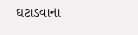ઘટાડવાના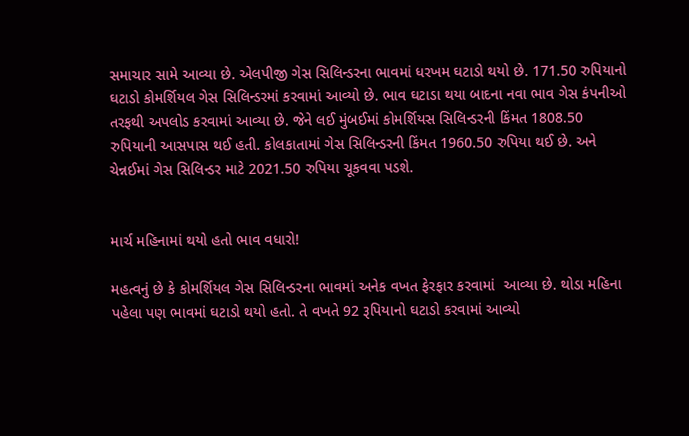સમાચાર સામે આવ્યા છે. એલપીજી ગેસ સિલિન્ડરના ભાવમાં ધરખમ ઘટાડો થયો છે. 171.50 રુપિયાનો ઘટાડો કોમર્શિયલ ગેસ સિલિન્ડરમાં કરવામાં આવ્યો છે. ભાવ ઘટાડા થયા બાદના નવા ભાવ ગેસ કંપનીઓ તરફથી અપલોડ કરવામાં આવ્યા છે. જેને લઈ મુંબઈમાં કોમર્શિયસ સિલિન્ડરની કિંમત 1808.50 રુપિયાની આસપાસ થઈ હતી. કોલકાતામાં ગેસ સિલિન્ડરની કિંમત 1960.50 રુપિયા થઈ છે. અને ચેન્નઈમાં ગેસ સિલિન્ડર માટે 2021.50 રુપિયા ચૂકવવા પડશે.


માર્ચ મહિનામાં થયો હતો ભાવ વધારો!

મહત્વનું છે કે કોમર્શિયલ ગેસ સિલિન્ડરના ભાવમાં અનેક વખત ફેરફાર કરવામાં  આવ્યા છે. થોડા મહિના પહેલા પણ ભાવમાં ઘટાડો થયો હતો. તે વખતે 92 રૂપિયાનો ઘટાડો કરવામાં આવ્યો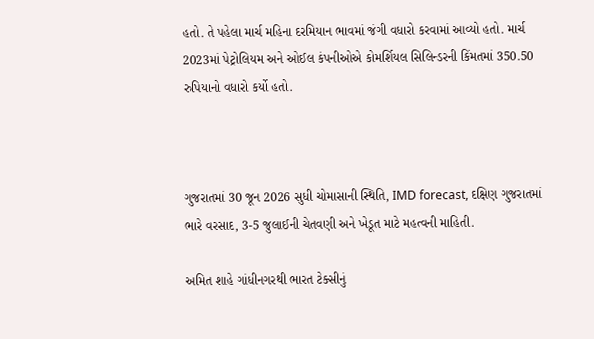હતો. તે પહેલા માર્ચ મહિના દરમિયાન ભાવમાં જંગી વધારો કરવામાં આવ્યો હતો. માર્ચ 2023માં પેટ્રોલિયમ અને ઓઈલ કંપનીઓએ કોમર્શિયલ સિલિન્ડરની કિંમતમાં 350.50 રુપિયાનો વધારો કર્યો હતો.



ગુજરાતમાં 30 જૂન 2026 સુધી ચોમાસાની સ્થિતિ, IMD forecast, દક્ષિણ ગુજરાતમાં ભારે વરસાદ, 3-5 જુલાઈની ચેતવણી અને ખેડૂત માટે મહત્વની માહિતી.

અમિત શાહે ગાંધીનગરથી ભારત ટેક્સીનું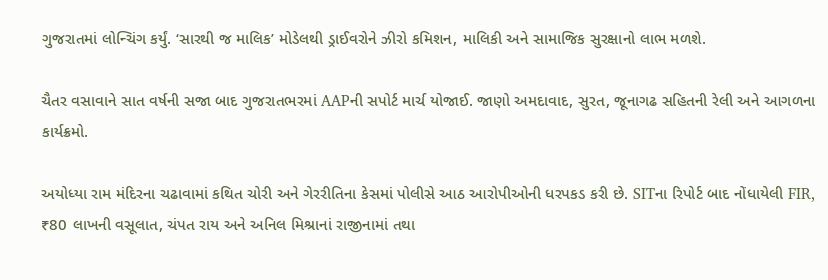ગુજરાતમાં લોન્ચિંગ કર્યું. ‘સારથી જ માલિક’ મોડેલથી ડ્રાઈવરોને ઝીરો કમિશન, માલિકી અને સામાજિક સુરક્ષાનો લાભ મળશે.

ચૈતર વસાવાને સાત વર્ષની સજા બાદ ગુજરાતભરમાં AAPની સપોર્ટ માર્ચ યોજાઈ. જાણો અમદાવાદ, સુરત, જૂનાગઢ સહિતની રેલી અને આગળના કાર્યક્રમો.

અયોધ્યા રામ મંદિરના ચઢાવામાં કથિત ચોરી અને ગેરરીતિના કેસમાં પોલીસે આઠ આરોપીઓની ધરપકડ કરી છે. SITના રિપોર્ટ બાદ નોંધાયેલી FIR, ₹80 લાખની વસૂલાત, ચંપત રાય અને અનિલ મિશ્રાનાં રાજીનામાં તથા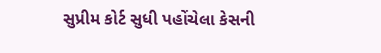સુપ્રીમ કોર્ટ સુધી પહોંચેલા કેસની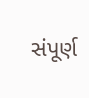સંપૂર્ણ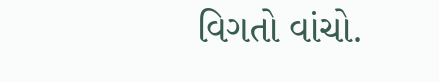વિગતો વાંચો.